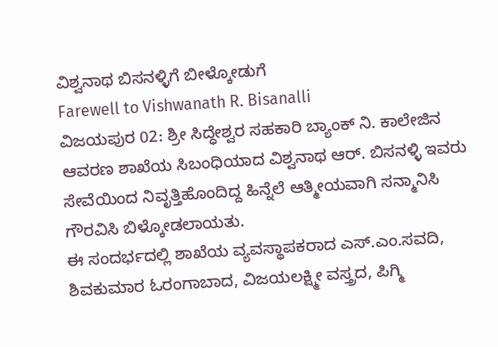ವಿಶ್ವನಾಥ ಬಿಸನಳ್ಳಿಗೆ ಬೀಳ್ಕೋಡುಗೆ
Farewell to Vishwanath R. Bisanalli
ವಿಜಯಪುರ 02: ಶ್ರೀ ಸಿದ್ಧೇಶ್ವರ ಸಹಕಾರಿ ಬ್ಯಾಂಕ್ ನಿ. ಕಾಲೇಜಿನ ಆವರಣ ಶಾಖೆಯ ಸಿಬಂಧಿಯಾದ ವಿಶ್ವನಾಥ ಆರ್. ಬಿಸನಳ್ಳಿ ಇವರು ಸೇವೆಯಿಂದ ನಿವೃತ್ತಿಹೊಂದಿದ್ದ ಹಿನ್ನೆಲೆ ಆತ್ಮೀಯವಾಗಿ ಸನ್ಮಾನಿಸಿ ಗೌರವಿಸಿ ಬಿಳ್ಕೋಡಲಾಯತು.
ಈ ಸಂದರ್ಭದಲ್ಲಿ ಶಾಖೆಯ ವ್ಯವಸ್ಥಾಪಕರಾದ ಎಸ್.ಎಂ.ಸವದಿ, ಶಿವಕುಮಾರ ಓರಂಗಾಬಾದ, ವಿಜಯಲಕ್ಷ್ಮೀ ವಸ್ತ್ರದ, ಪಿಗ್ಮಿ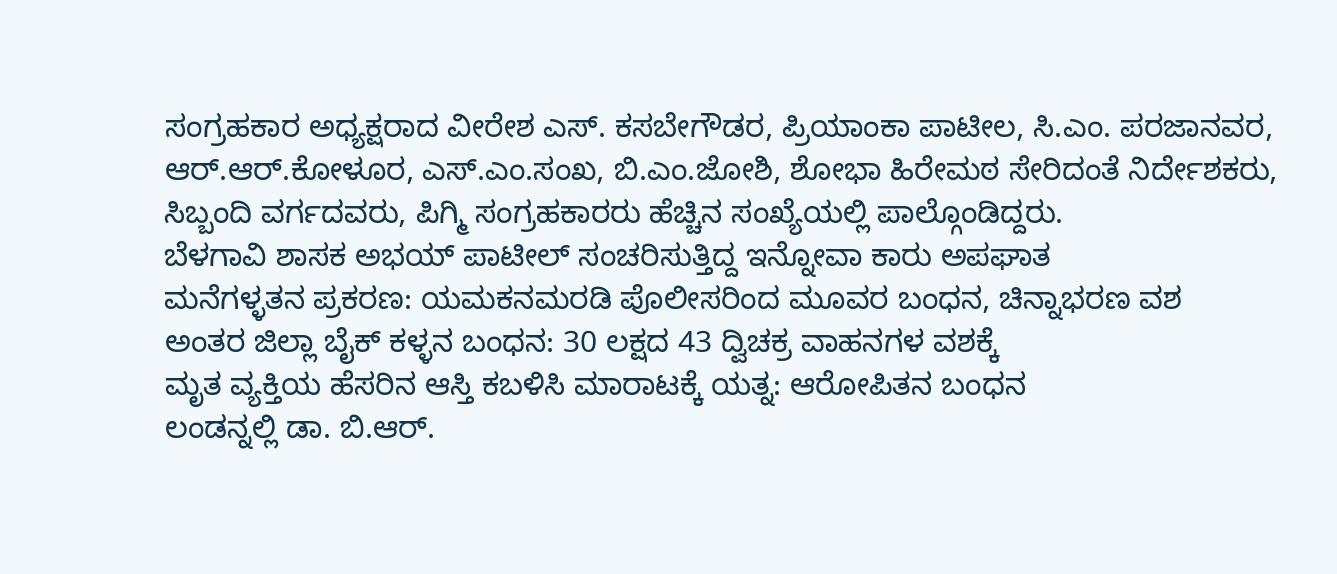ಸಂಗ್ರಹಕಾರ ಅಧ್ಯಕ್ಷರಾದ ವೀರೇಶ ಎಸ್. ಕಸಬೇಗೌಡರ, ಪ್ರಿಯಾಂಕಾ ಪಾಟೀಲ, ಸಿ.ಎಂ. ಪರಜಾನವರ, ಆರ್.ಆರ್.ಕೋಳೂರ, ಎಸ್.ಎಂ.ಸಂಖ, ಬಿ.ಎಂ.ಜೋಶಿ, ಶೋಭಾ ಹಿರೇಮಠ ಸೇರಿದಂತೆ ನಿರ್ದೇಶಕರು, ಸಿಬ್ಬಂದಿ ವರ್ಗದವರು, ಪಿಗ್ಮಿ ಸಂಗ್ರಹಕಾರರು ಹೆಚ್ಚಿನ ಸಂಖ್ಯೆಯಲ್ಲಿ ಪಾಲ್ಗೊಂಡಿದ್ದರು.
ಬೆಳಗಾವಿ ಶಾಸಕ ಅಭಯ್ ಪಾಟೀಲ್ ಸಂಚರಿಸುತ್ತಿದ್ದ ಇನ್ನೋವಾ ಕಾರು ಅಪಘಾತ
ಮನೆಗಳ್ಳತನ ಪ್ರಕರಣ: ಯಮಕನಮರಡಿ ಪೊಲೀಸರಿಂದ ಮೂವರ ಬಂಧನ, ಚಿನ್ನಾಭರಣ ವಶ
ಅಂತರ ಜಿಲ್ಲಾ ಬೈಕ್ ಕಳ್ಳನ ಬಂಧನ: 30 ಲಕ್ಷದ 43 ದ್ವಿಚಕ್ರ ವಾಹನಗಳ ವಶಕ್ಕೆ
ಮೃತ ವ್ಯಕ್ತಿಯ ಹೆಸರಿನ ಆಸ್ತಿ ಕಬಳಿಸಿ ಮಾರಾಟಕ್ಕೆ ಯತ್ನ: ಆರೋಪಿತನ ಬಂಧನ
ಲಂಡನ್ನಲ್ಲಿ ಡಾ. ಬಿ.ಆರ್.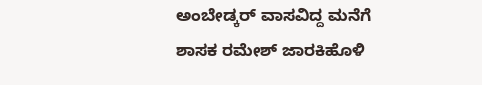ಅಂಬೇಡ್ಕರ್ ವಾಸವಿದ್ದ ಮನೆಗೆ ಶಾಸಕ ರಮೇಶ್ ಜಾರಕಿಹೊಳಿ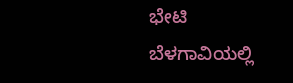ಭೇಟಿ
ಬೆಳಗಾವಿಯಲ್ಲಿ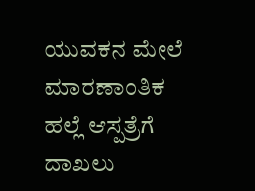ಯುವಕನ ಮೇಲೆ ಮಾರಣಾಂತಿಕ ಹಲ್ಲೆ ಆಸ್ಪತ್ರೆಗೆ ದಾಖಲು